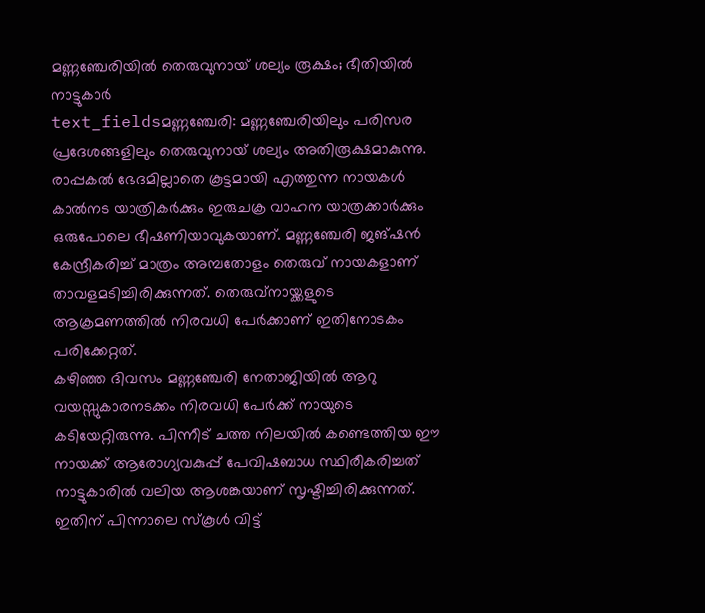മണ്ണഞ്ചേരിയിൽ തെരുവുനായ് ശല്യം രൂക്ഷം; ഭീതിയിൽ നാട്ടുകാർ
text_fieldsമണ്ണഞ്ചേരി: മണ്ണഞ്ചേരിയിലും പരിസര പ്രദേശങ്ങളിലും തെരുവുനായ് ശല്യം അതിരൂക്ഷമാകുന്നു. രാപ്പകൽ ഭേദമില്ലാതെ കൂട്ടമായി എത്തുന്ന നായകൾ കാൽനട യാത്രികർക്കും ഇരുചക്ര വാഹന യാത്രക്കാർക്കും ഒരുപോലെ ഭീഷണിയാവുകയാണ്. മണ്ണഞ്ചേരി ജങ്ഷൻ കേന്ദ്രീകരിച്ച് മാത്രം അമ്പതോളം തെരുവ് നായകളാണ് താവളമടിച്ചിരിക്കുന്നത്. തെരുവ്നായ്ക്കളുടെ ആക്രമണത്തിൽ നിരവധി പേർക്കാണ് ഇതിനോടകം പരിക്കേറ്റത്.
കഴിഞ്ഞ ദിവസം മണ്ണഞ്ചേരി നേതാജിയിൽ ആറു വയസ്സുകാരനടക്കം നിരവധി പേർക്ക് നായുടെ കടിയേറ്റിരുന്നു. പിന്നീട് ചത്ത നിലയിൽ കണ്ടെത്തിയ ഈ നായക്ക് ആരോഗ്യവകുപ്പ് പേവിഷബാധ സ്ഥിരീകരിച്ചത് നാട്ടുകാരിൽ വലിയ ആശങ്കയാണ് സൃഷ്ടിച്ചിരിക്കുന്നത്. ഇതിന് പിന്നാലെ സ്കൂൾ വിട്ട്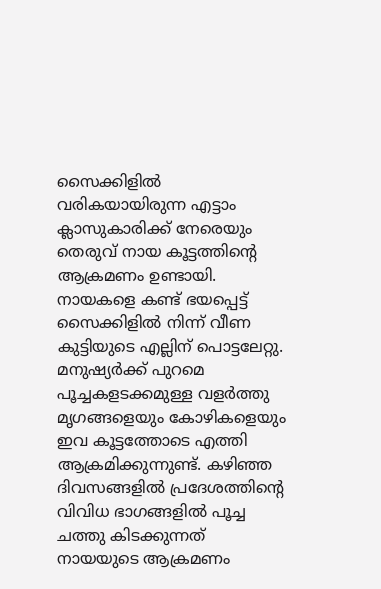സൈക്കിളിൽ വരികയായിരുന്ന എട്ടാം ക്ലാസുകാരിക്ക് നേരെയും തെരുവ് നായ കൂട്ടത്തിന്റെ ആക്രമണം ഉണ്ടായി. നായകളെ കണ്ട് ഭയപ്പെട്ട് സൈക്കിളിൽ നിന്ന് വീണ കുട്ടിയുടെ എല്ലിന് പൊട്ടലേറ്റു.
മനുഷ്യർക്ക് പുറമെ പൂച്ചകളടക്കമുള്ള വളർത്തു മൃഗങ്ങളെയും കോഴികളെയും ഇവ കൂട്ടത്തോടെ എത്തി ആക്രമിക്കുന്നുണ്ട്. കഴിഞ്ഞ ദിവസങ്ങളിൽ പ്രദേശത്തിന്റെ വിവിധ ഭാഗങ്ങളിൽ പൂച്ച ചത്തു കിടക്കുന്നത് നായയുടെ ആക്രമണം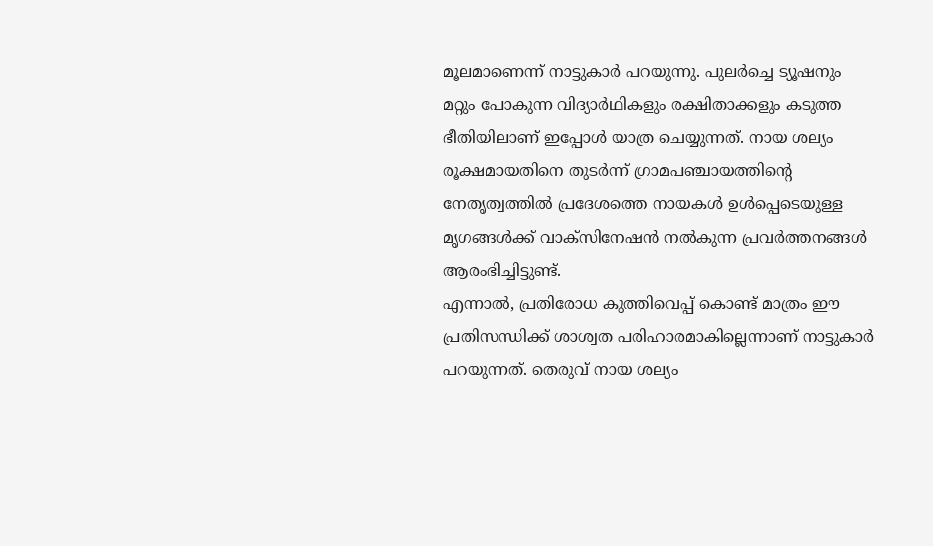മൂലമാണെന്ന് നാട്ടുകാർ പറയുന്നു. പുലർച്ചെ ട്യൂഷനും മറ്റും പോകുന്ന വിദ്യാർഥികളും രക്ഷിതാക്കളും കടുത്ത ഭീതിയിലാണ് ഇപ്പോൾ യാത്ര ചെയ്യുന്നത്. നായ ശല്യം രൂക്ഷമായതിനെ തുടർന്ന് ഗ്രാമപഞ്ചായത്തിന്റെ നേതൃത്വത്തിൽ പ്രദേശത്തെ നായകൾ ഉൾപ്പെടെയുള്ള മൃഗങ്ങൾക്ക് വാക്സിനേഷൻ നൽകുന്ന പ്രവർത്തനങ്ങൾ ആരംഭിച്ചിട്ടുണ്ട്.
എന്നാൽ, പ്രതിരോധ കുത്തിവെപ്പ് കൊണ്ട് മാത്രം ഈ പ്രതിസന്ധിക്ക് ശാശ്വത പരിഹാരമാകില്ലെന്നാണ് നാട്ടുകാർ പറയുന്നത്. തെരുവ് നായ ശല്യം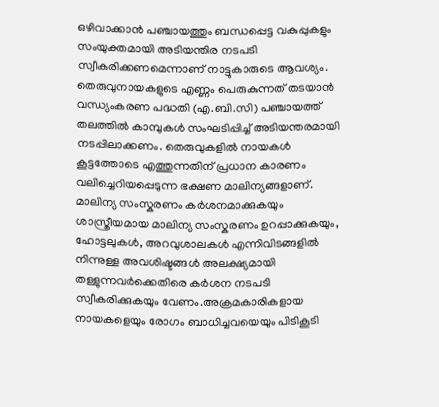ഒഴിവാക്കാൻ പഞ്ചായത്തും ബന്ധപ്പെട്ട വകുപ്പുകളും സംയുക്തമായി അടിയന്തിര നടപടി സ്വീകരിക്കണമെന്നാണ് നാട്ടുകാരുടെ ആവശ്യം. തെരുവുനായകളുടെ എണ്ണം പെരുകുന്നത് തടയാൻ വന്ധ്യംകരണ പദ്ധതി (എ.ബി.സി) പഞ്ചായത്ത് തലത്തിൽ കാമ്പുകൾ സംഘടിപ്പിച്ച് അടിയന്തരമായി നടപ്പിലാക്കണം. തെരുവുകളിൽ നായകൾ കൂട്ടത്തോടെ എത്തുന്നതിന് പ്രധാന കാരണം വലിച്ചെറിയപ്പെടുന്ന ഭക്ഷണ മാലിന്യങ്ങളാണ്.
മാലിന്യ സംസ്കരണം കർശനമാക്കുകയും ശാസ്ത്രീയമായ മാലിന്യ സംസ്കരണം ഉറപ്പാക്കുകയും, ഹോട്ടലുകൾ, അറവുശാലകൾ എന്നിവിടങ്ങളിൽ നിന്നുള്ള അവശിഷ്ടങ്ങൾ അലക്ഷ്യമായി തള്ളുന്നവർക്കെതിരെ കർശന നടപടി സ്വീകരിക്കുകയും വേണം.അക്രമകാരികളായ നായകളെയും രോഗം ബാധിച്ചവയെയും പിടികൂടി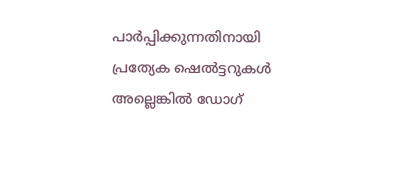പാർപ്പിക്കുന്നതിനായി പ്രത്യേക ഷെൽട്ടറുകൾ അല്ലെങ്കിൽ ഡോഗ്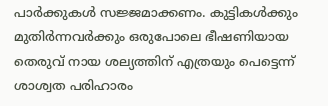പാർക്കുകൾ സജ്ജമാക്കണം. കുട്ടികൾക്കും മുതിർന്നവർക്കും ഒരുപോലെ ഭീഷണിയായ തെരുവ് നായ ശല്യത്തിന് എത്രയും പെട്ടെന്ന് ശാശ്വത പരിഹാരം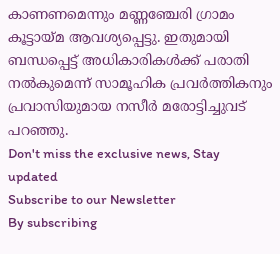കാണണമെന്നും മണ്ണഞ്ചേരി ഗ്രാമം കൂട്ടായ്മ ആവശ്യപ്പെട്ടു. ഇതുമായി ബന്ധപ്പെട്ട് അധികാരികൾക്ക് പരാതി നൽകുമെന്ന് സാമൂഹിക പ്രവർത്തികനും പ്രവാസിയുമായ നസീർ മരോട്ടിച്ചുവട് പറഞ്ഞു.
Don't miss the exclusive news, Stay updated
Subscribe to our Newsletter
By subscribing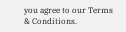you agree to our Terms & Conditions.